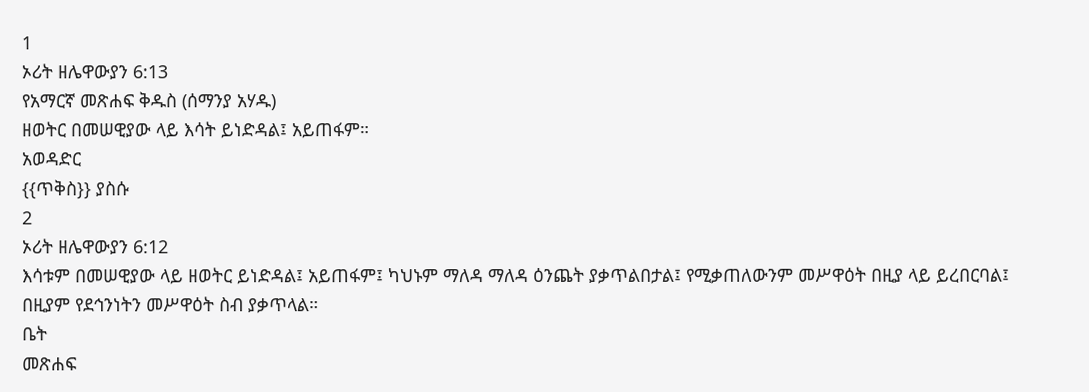1
ኦሪት ዘሌዋውያን 6:13
የአማርኛ መጽሐፍ ቅዱስ (ሰማንያ አሃዱ)
ዘወትር በመሠዊያው ላይ እሳት ይነድዳል፤ አይጠፋም።
አወዳድር
{{ጥቅስ}} ያስሱ
2
ኦሪት ዘሌዋውያን 6:12
እሳቱም በመሠዊያው ላይ ዘወትር ይነድዳል፤ አይጠፋም፤ ካህኑም ማለዳ ማለዳ ዕንጨት ያቃጥልበታል፤ የሚቃጠለውንም መሥዋዕት በዚያ ላይ ይረበርባል፤ በዚያም የደኅንነትን መሥዋዕት ስብ ያቃጥላል።
ቤት
መጽሐፍ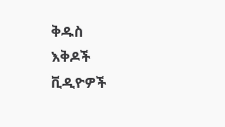ቅዱስ
እቅዶች
ቪዲዮዎች